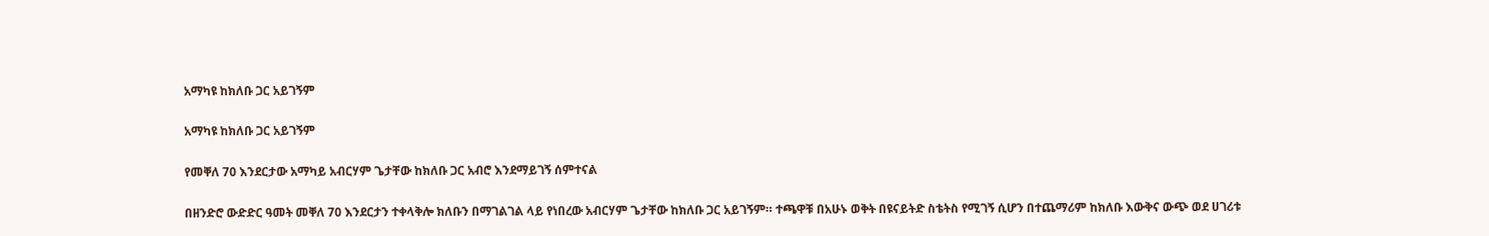አማካዩ ከክለቡ ጋር አይገኝም

አማካዩ ከክለቡ ጋር አይገኝም

የመቐለ 70 እንደርታው አማካይ አብርሃም ጌታቸው ከክለቡ ጋር አብሮ እንደማይገኝ ሰምተናል

በዘንድሮ ውድድር ዓመት መቐለ 70 እንደርታን ተቀላቅሎ ክለቡን በማገልገል ላይ የነበረው አብርሃም ጌታቸው ከክለቡ ጋር አይገኝም። ተጫዋቹ በአሁኑ ወቅት በዩናይትድ ስቴትስ የሚገኝ ሲሆን በተጨማሪም ከክለቡ እውቅና ውጭ ወደ ሀገሪቱ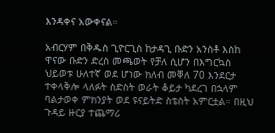እንዳቀና አውቀናል።

አብርሃም በቅዱስ ጊዮርጊስ ከታዳጊ ቡድን አንስቶ እስከ ዋናው ቡድን ድረስ መጫወት የቻለ ሲሆን በእግርኳስ ህይወቱ ሁለተኛ ወደ ሆነው ክለብ መቐለ 70 እንደርታ ተቀላቅሎ ላለፉት ስድስት ወራት ቆይታ ካደረገ በኋላም ባልታወቀ ምክንያት ወደ ዩናይትድ ስቴስት አምርቷል። በዚህ ጉዳይ ዙርያ ተጨማሪ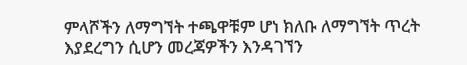ምላሾችን ለማግኘት ተጫዋቹም ሆነ ክለቡ ለማግኘት ጥረት እያደረግን ሲሆን መረጃዎችን እንዳገኘን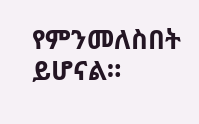የምንመለስበት ይሆናል።